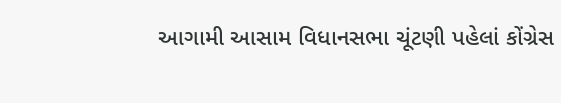આગામી આસામ વિધાનસભા ચૂંટણી પહેલાં કોંગ્રેસ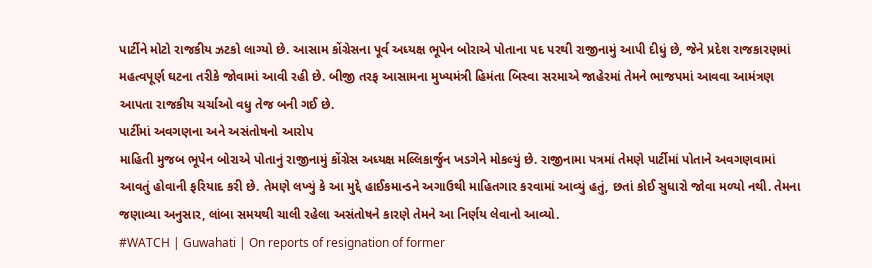પાર્ટીને મોટો રાજકીય ઝટકો લાગ્યો છે. આસામ કોંગ્રેસના પૂર્વ અધ્યક્ષ ભૂપેન બોરાએ પોતાના પદ પરથી રાજીનામું આપી દીધું છે, જેને પ્રદેશ રાજકારણમાં મહત્વપૂર્ણ ઘટના તરીકે જોવામાં આવી રહી છે. બીજી તરફ આસામના મુખ્યમંત્રી હિમંતા બિસ્વા સરમાએ જાહેરમાં તેમને ભાજપમાં આવવા આમંત્રણ આપતા રાજકીય ચર્ચાઓ વધુ તેજ બની ગઈ છે.
પાર્ટીમાં અવગણના અને અસંતોષનો આરોપ
માહિતી મુજબ ભૂપેન બોરાએ પોતાનું રાજીનામું કોંગ્રેસ અધ્યક્ષ મલ્લિકાર્જુન ખડગેને મોકલ્યું છે. રાજીનામા પત્રમાં તેમણે પાર્ટીમાં પોતાને અવગણવામાં આવતું હોવાની ફરિયાદ કરી છે. તેમણે લખ્યું કે આ મુદ્દે હાઈકમાન્ડને અગાઉથી માહિતગાર કરવામાં આવ્યું હતું, છતાં કોઈ સુધારો જોવા મળ્યો નથી. તેમના જણાવ્યા અનુસાર, લાંબા સમયથી ચાલી રહેલા અસંતોષને કારણે તેમને આ નિર્ણય લેવાનો આવ્યો.
#WATCH | Guwahati | On reports of resignation of former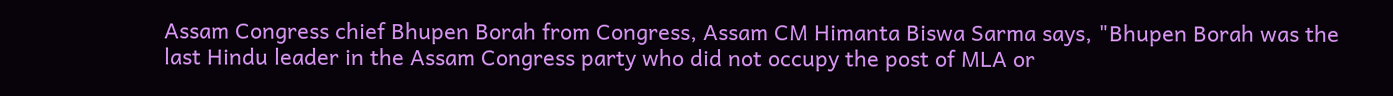Assam Congress chief Bhupen Borah from Congress, Assam CM Himanta Biswa Sarma says, "Bhupen Borah was the last Hindu leader in the Assam Congress party who did not occupy the post of MLA or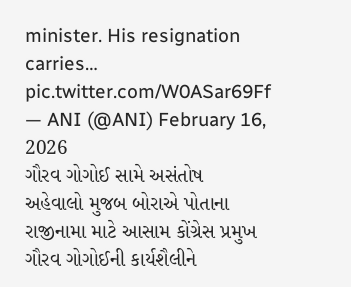minister. His resignation carries… pic.twitter.com/W0ASar69Ff
— ANI (@ANI) February 16, 2026
ગૌરવ ગોગોઈ સામે અસંતોષ
અહેવાલો મુજબ બોરાએ પોતાના રાજીનામા માટે આસામ કોંગ્રેસ પ્રમુખ ગૌરવ ગોગોઈની કાર્યશૈલીને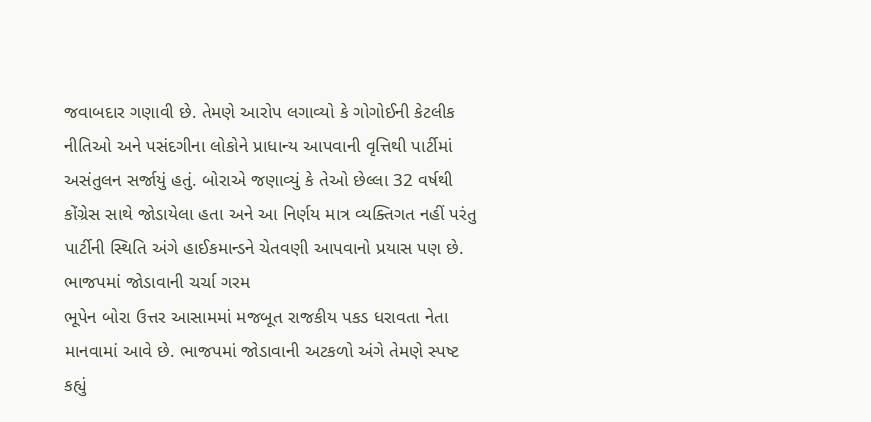જવાબદાર ગણાવી છે. તેમણે આરોપ લગાવ્યો કે ગોગોઈની કેટલીક નીતિઓ અને પસંદગીના લોકોને પ્રાધાન્ય આપવાની વૃત્તિથી પાર્ટીમાં અસંતુલન સર્જાયું હતું. બોરાએ જણાવ્યું કે તેઓ છેલ્લા 32 વર્ષથી કોંગ્રેસ સાથે જોડાયેલા હતા અને આ નિર્ણય માત્ર વ્યક્તિગત નહીં પરંતુ પાર્ટીની સ્થિતિ અંગે હાઈકમાન્ડને ચેતવણી આપવાનો પ્રયાસ પણ છે.
ભાજપમાં જોડાવાની ચર્ચા ગરમ
ભૂપેન બોરા ઉત્તર આસામમાં મજબૂત રાજકીય પકડ ધરાવતા નેતા માનવામાં આવે છે. ભાજપમાં જોડાવાની અટકળો અંગે તેમણે સ્પષ્ટ કહ્યું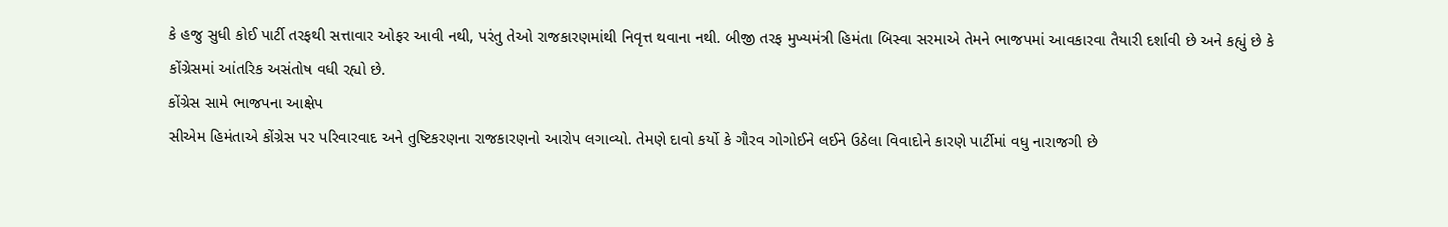કે હજુ સુધી કોઈ પાર્ટી તરફથી સત્તાવાર ઓફર આવી નથી, પરંતુ તેઓ રાજકારણમાંથી નિવૃત્ત થવાના નથી. બીજી તરફ મુખ્યમંત્રી હિમંતા બિસ્વા સરમાએ તેમને ભાજપમાં આવકારવા તૈયારી દર્શાવી છે અને કહ્યું છે કે કોંગ્રેસમાં આંતરિક અસંતોષ વધી રહ્યો છે.
કોંગ્રેસ સામે ભાજપના આક્ષેપ
સીએમ હિમંતાએ કોંગ્રેસ પર પરિવારવાદ અને તુષ્ટિકરણના રાજકારણનો આરોપ લગાવ્યો. તેમણે દાવો કર્યો કે ગૌરવ ગોગોઈને લઈને ઉઠેલા વિવાદોને કારણે પાર્ટીમાં વધુ નારાજગી છે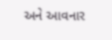અને આવનાર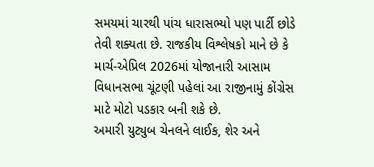સમયમાં ચારથી પાંચ ધારાસભ્યો પણ પાર્ટી છોડે તેવી શક્યતા છે. રાજકીય વિશ્લેષકો માને છે કે માર્ચ-એપ્રિલ 2026માં યોજાનારી આસામ વિધાનસભા ચૂંટણી પહેલાં આ રાજીનામું કોંગ્રેસ માટે મોટો પડકાર બની શકે છે.
અમારી યુટ્યુબ ચેનલને લાઈક, શેર અને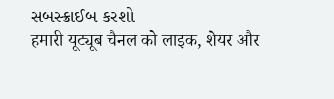સબસ્ક્રાઈબ કરશો
हमारी यूट्यूब चैनल को लाइक, शेयर और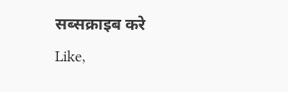सब्सक्राइब करे
Like,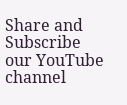Share and Subscribe our YouTube channel